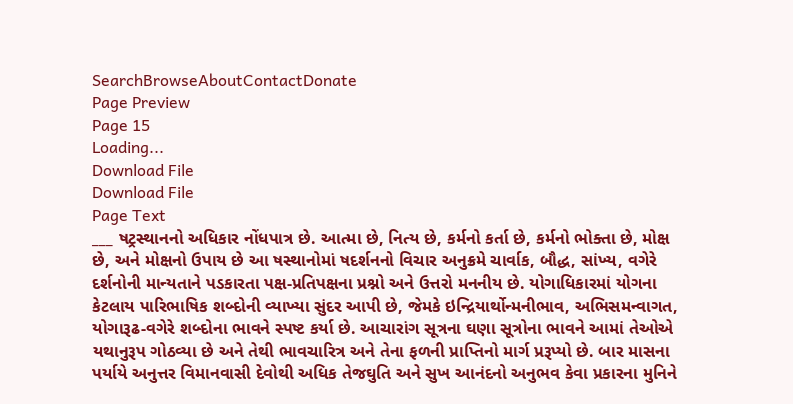SearchBrowseAboutContactDonate
Page Preview
Page 15
Loading...
Download File
Download File
Page Text
___ ષટ્રસ્થાનનો અધિકાર નોંધપાત્ર છે. આત્મા છે, નિત્ય છે, કર્મનો કર્તા છે, કર્મનો ભોક્તા છે, મોક્ષ છે, અને મોક્ષનો ઉપાય છે આ ષસ્થાનોમાં ષદર્શનનો વિચાર અનુક્રમે ચાર્વાક, બૌદ્ધ, સાંખ્ય, વગેરે દર્શનોની માન્યતાને પડકારતા પક્ષ-પ્રતિપક્ષના પ્રશ્નો અને ઉત્તરો મનનીય છે. યોગાધિકારમાં યોગના કેટલાય પારિભાષિક શબ્દોની વ્યાખ્યા સુંદર આપી છે, જેમકે ઇન્દ્રિયાર્થોન્મનીભાવ, અભિસમન્વાગત, યોગારૂઢ-વગેરે શબ્દોના ભાવને સ્પષ્ટ કર્યા છે. આચારાંગ સૂત્રના ઘણા સૂત્રોના ભાવને આમાં તેઓએ યથાનુરૂપ ગોઠવ્યા છે અને તેથી ભાવચારિત્ર અને તેના ફળની પ્રાપ્તિનો માર્ગ પ્રરૂપ્યો છે. બાર માસના પર્યાયે અનુત્તર વિમાનવાસી દેવોથી અધિક તેજઘુતિ અને સુખ આનંદનો અનુભવ કેવા પ્રકારના મુનિને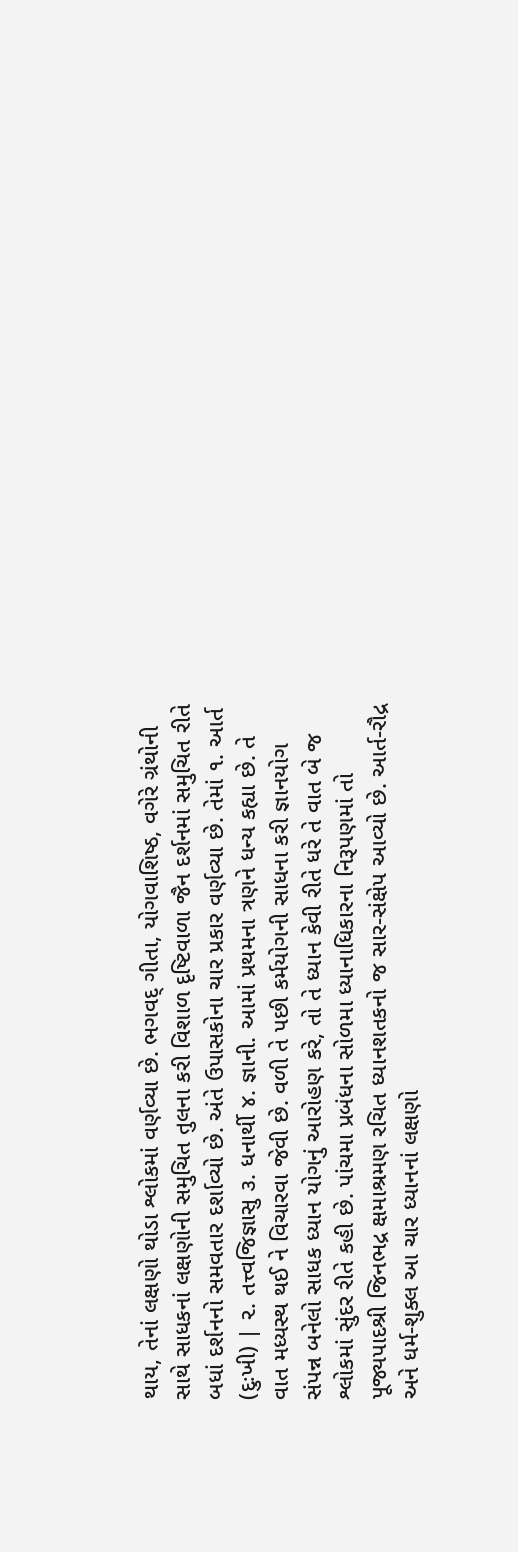થાય, તેનાં લક્ષણો થોડા શ્લોકમાં વર્ણવ્યા છે. ભગવદ્ ગીતા, યોગવાશિષ્ઠ, વગેરે ગ્રંથોની સાથે સાધકનાં લક્ષણોની સમુચિત તુલના કરી વિશાળ દૃષ્ટિવાળા જૈન દર્શનમાં સમુચિત રીતે બધાં દર્શનનો સમવતાર દર્શાવ્યો છે. અંતે ઉપાસકોના ચાર પ્રકાર વર્ણવ્યા છે. તેમાં ૧. આર્ત (દુઃખી) | ૨. તત્ત્વજિજ્ઞાસુ ૩. ધનાર્થી ૪. જ્ઞાની. આમાં પ્રથમના ત્રણને ધન્ય કહ્યા છે. તે વાત મધ્યસ્થ થઈ ને વિચારવા જેવી છે. વળી તે પછી કર્મયોગની સાધના કરી જ્ઞાનયોગ સંપન્ન બનેલો સાધક ધ્યાન યોગનું આરોહણ કરે, તો તે ધ્યાન કેવી રીતે ધરે તે વાત બે જ શ્લોકમાં સુંદર રીતે કહી છે. પાંચમા પ્રબંધના સોળમા ધ્યાનાધિકારના નિરૂપણમાં તો પૂજ્યપાદશ્રી જિનભદ્ર ક્ષમાશ્રમણ રચિત ધ્યાનશતકનો જ સાર-સંક્ષેપ આવ્યો છે. આર્ત-રૌદ્ર અને ધર્મ-શુક્લ આ ચાર ધ્યાનનાં લક્ષણો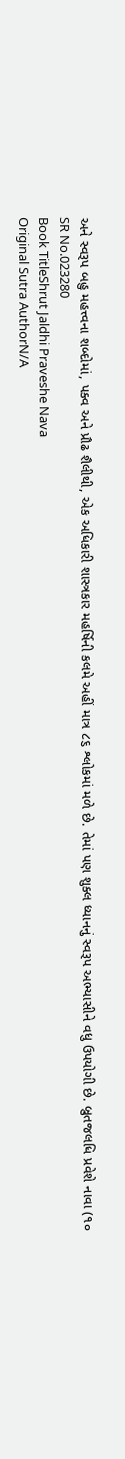અને સ્વરૂપ બહુ મહત્ત્વના શબ્દોમાં, પક્વ અને પ્રૌઢ શૈલીથી, એક અધિકારી શાસ્ત્રકાર મહર્ષિની કલમે અહીં માત્ર ૮૬ શ્લોકમાં મળે છે. તેમાં પણ શુક્લ ધ્યાનનું સ્વરૂપ અભ્યાસીને વધુ ઉપયોગી છે. બ્રુતજલધિ પ્રવેશે નાવા (૧૦
SR No.023280
Book TitleShrut Jaldhi Praveshe Nava
Original Sutra AuthorN/A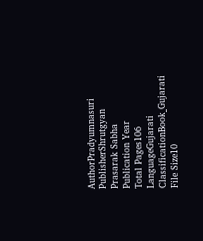AuthorPradyumnasuri
PublisherShrutgyan Prasarak Sabha
Publication Year
Total Pages106
LanguageGujarati
ClassificationBook_Gujarati
File Size10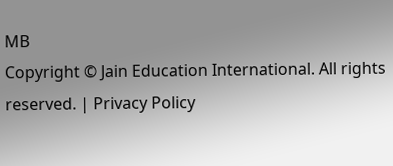MB
Copyright © Jain Education International. All rights reserved. | Privacy Policy